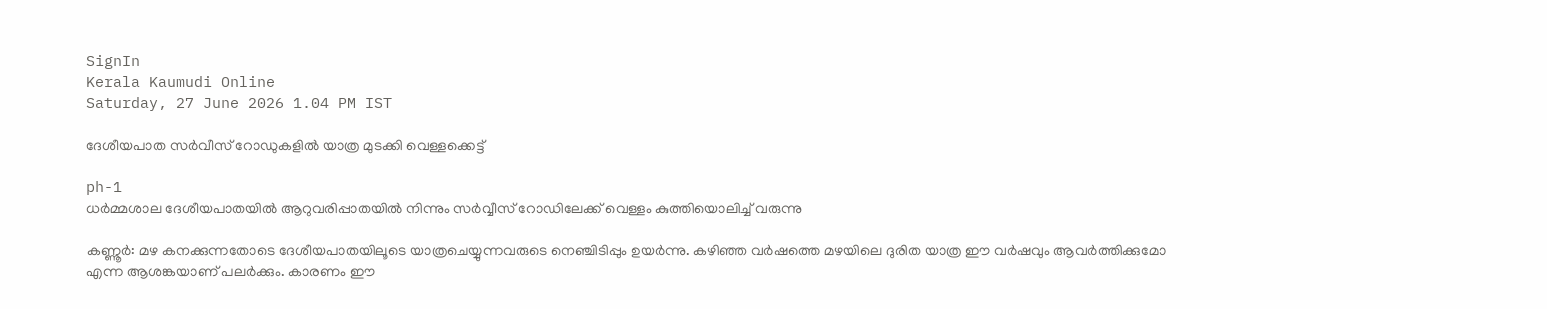SignIn
Kerala Kaumudi Online
Saturday, 27 June 2026 1.04 PM IST

ദേശീയപാത സർവീസ് റോഡുകളിൽ യാത്ര മുടക്കി വെള്ളക്കെട്ട്

ph-1
ധ‌ർമ്മശാല ദേശീയപാതയിൽ ആറുവരിപ്പാതയിൽ നിന്നും സർവ്വീസ് റോഡിലേക്ക് വെള്ളം കുത്തിയൊലിച്ച് വരുന്നു

കണ്ണൂർ: മഴ കനക്കുന്നതോടെ ദേശീയപാതയിലൂടെ യാത്രചെയ്യുന്നവരുടെ നെഞ്ചിടിപ്പും ഉയർന്നു. കഴിഞ്ഞ വർഷത്തെ മഴയിലെ ദുരിത യാത്ര ഈ വർഷവും ആവർത്തിക്കുമോ എന്ന ആശങ്കയാണ് പലർക്കും. കാരണം ഈ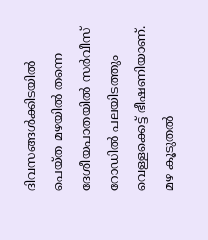ദിവസങ്ങൾക്കിടയിൽ പെയ്ത മഴയിൽ തന്നെ ദേശീയപാതയിൽ സർവീസ് റോഡിൽ പലയിടത്തും വെള്ളക്കെട്ട് ഭീഷണിയാണ്. മഴ കൂടുതൽ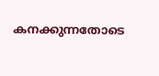കനക്കുന്നതോടെ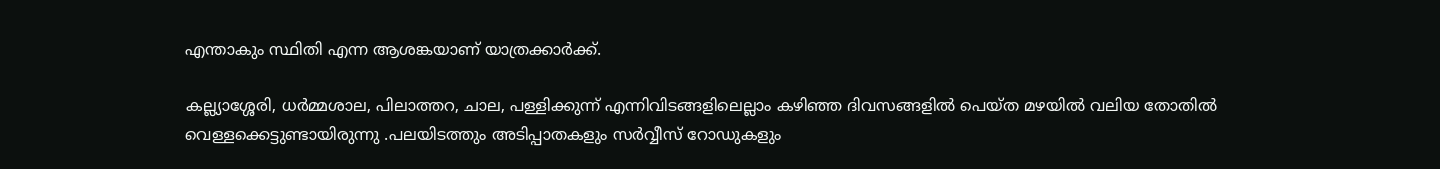എന്താകും സ്ഥിതി എന്ന ആശങ്കയാണ് യാത്രക്കാർക്ക്.

കല്ല്യാശ്ശേരി, ധർമ്മശാല, പിലാത്തറ, ചാല, പള്ളിക്കുന്ന് എന്നിവിടങ്ങളിലെല്ലാം കഴിഞ്ഞ ദിവസങ്ങളിൽ പെയ്ത മഴയിൽ വലിയ തോതിൽ വെള്ളക്കെട്ടുണ്ടായിരുന്നു .പലയിടത്തും അടിപ്പാതകളും സർവ്വീസ് റോഡുകളും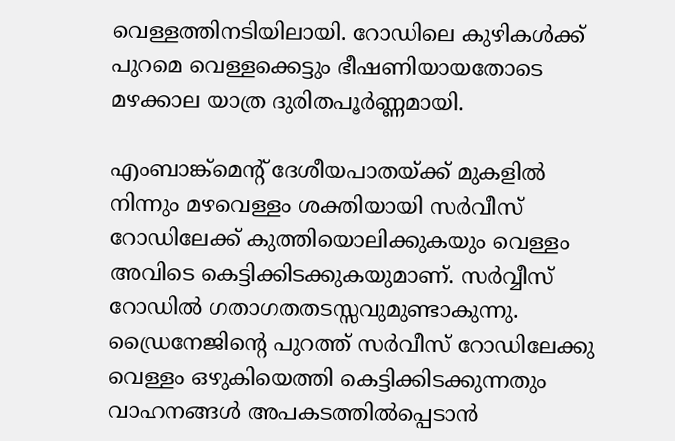വെള്ളത്തിനടിയിലായി. റോഡിലെ കുഴികൾക്ക് പുറമെ വെള്ളക്കെട്ടും ഭീഷണിയായതോടെ മഴക്കാല യാത്ര ദുരിതപൂർണ്ണമായി.

എംബാങ്ക്മെന്റ് ദേശീയപാതയ്ക്ക് മുകളിൽ നിന്നും മഴവെള്ളം ശക്തിയായി സർവീസ് റോഡിലേക്ക് കുത്തിയൊലിക്കുകയും വെള്ളം അവിടെ കെട്ടിക്കിടക്കുകയുമാണ്. സർവ്വീസ് റോഡിൽ ഗതാഗതതടസ്സവുമുണ്ടാകുന്നു. ഡ്രൈനേജിന്റെ പുറത്ത് സർവീസ് റോഡിലേക്കു വെള്ളം ഒഴുകിയെത്തി കെട്ടിക്കിടക്കുന്നതും വാഹനങ്ങൾ അപകടത്തിൽപ്പെടാൻ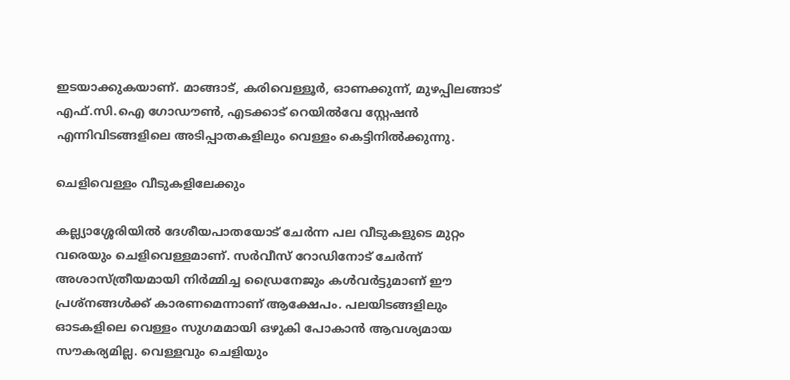ഇടയാക്കുകയാണ്. മാങ്ങാട്, കരിവെള്ളൂർ, ഓണക്കുന്ന്, മുഴപ്പിലങ്ങാട് എഫ്.സി.ഐ ഗോഡൗൺ, എടക്കാട് റെയിൽവേ സ്റ്റേഷൻ എന്നിവിടങ്ങളിലെ അടിപ്പാതകളിലും വെള്ളം കെട്ടിനിൽക്കുന്നു.

ചെളിവെള്ളം വീടുകളിലേക്കും

കല്ല്യാശ്ശേരിയിൽ ദേശീയപാതയോട് ചേ‌ർന്ന പല വീടുകളുടെ മുറ്റം വരെയും ചെളിവെള്ളമാണ്. സർവീസ് റോഡിനോട് ചേർന്ന് അശാസ്ത്രീയമായി നിർമ്മിച്ച ഡ്രൈനേജും കൾവർട്ടുമാണ് ഈ പ്രശ്നങ്ങൾക്ക് കാരണമെന്നാണ് ആക്ഷേപം. പലയിടങ്ങളിലും ഓടകളിലെ വെള്ളം സുഗമമായി ഒഴുകി പോകാൻ ആവശ്യമായ സൗകര്യമില്ല. വെള്ളവും ചെളിയും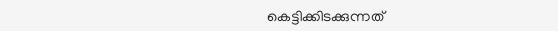കെട്ടിക്കിടക്കുന്നത്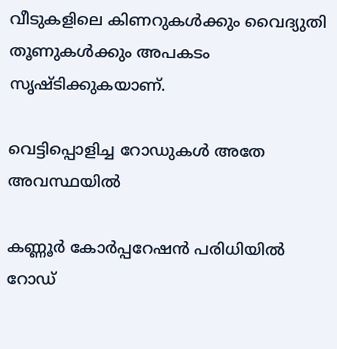വീടുകളിലെ കിണറുകൾക്കും വൈദ്യുതി തൂണുകൾക്കും അപകടം സൃഷ്ടിക്കുകയാണ്.

വെട്ടിപ്പൊളിച്ച റോഡുകൾ അതേ അവസ്ഥയിൽ

കണ്ണൂർ കോർപ്പറേഷൻ പരിധിയിൽ റോഡ്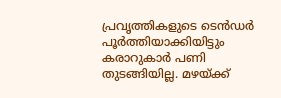പ്രവൃത്തികളുടെ ടെൻഡർ പൂർത്തിയാക്കിയിട്ടും കരാറുകാർ പണി തുടങ്ങിയില്ല. മഴയ്ക്ക്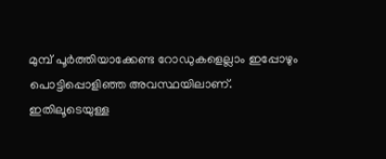മുമ്പ് പൂർത്തിയാക്കേണ്ട റോഡുകളെല്ലാം ഇപ്പോഴും പൊട്ടിപ്പൊളിഞ്ഞ അവസ്ഥയിലാണ്. ഇതിലൂടെയുള്ള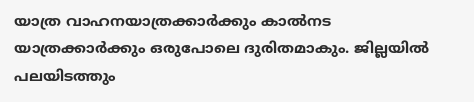യാത്ര വാഹനയാത്രക്കാർക്കും കാൽനട യാത്രക്കാർക്കും ഒരുപോലെ ദുരിതമാകും. ജില്ലയിൽ പലയിടത്തും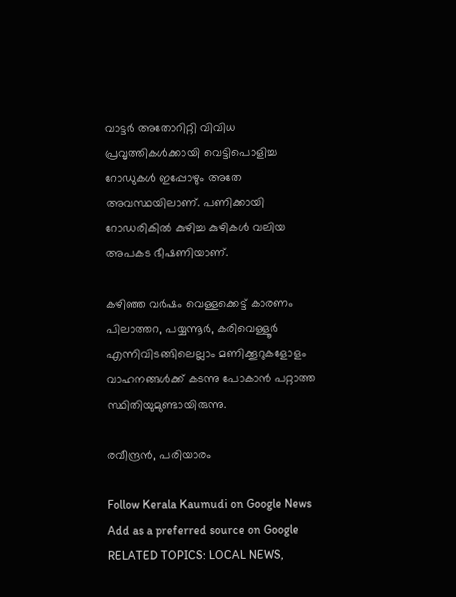വാട്ടർ അതോറിറ്റി വിവിധ പ്രവൃത്തികൾക്കായി വെട്ടിപൊളിച്ച റോഡുകൾ ഇപ്പോഴും അതേ അവസ്ഥയിലാണ്. പണിക്കായി റോഡരികിൽ കുഴിച്ച കുഴികൾ വലിയ അപകട ഭീഷണിയാണ്.

കഴിഞ്ഞ വർഷം വെള്ളക്കെട്ട് കാരണം പിലാത്തറ, പയ്യന്നൂർ, കരിവെള്ളൂർ എന്നിവിടങ്ങിലെല്ലാം മണിക്കൂറുകളോളം വാഹനങ്ങൾക്ക് കടന്നു പോകാൻ പറ്റാത്ത സ്ഥിതിയുമുണ്ടായിരുന്നു.

രവീന്ദ്രൻ, പരിയാരം

Follow Kerala Kaumudi on Google News Add as a preferred source on Google
RELATED TOPICS: LOCAL NEWS,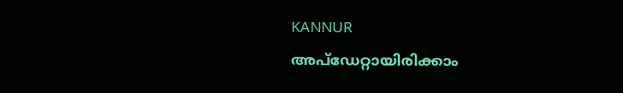KANNUR
അപ്ഡേറ്റായിരിക്കാം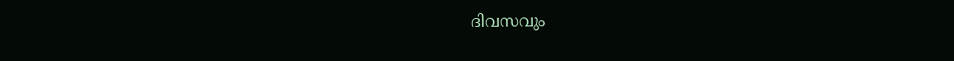ദിവസവും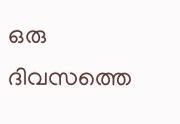ഒരു ദിവസത്തെ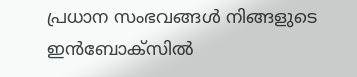പ്രധാന സംഭവങ്ങൾ നിങ്ങളുടെ ഇൻബോക്സിൽ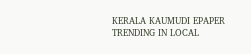KERALA KAUMUDI EPAPER
TRENDING IN LOCAL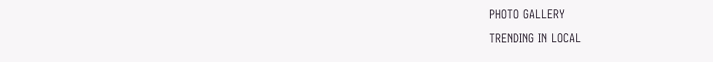PHOTO GALLERY
TRENDING IN LOCAL